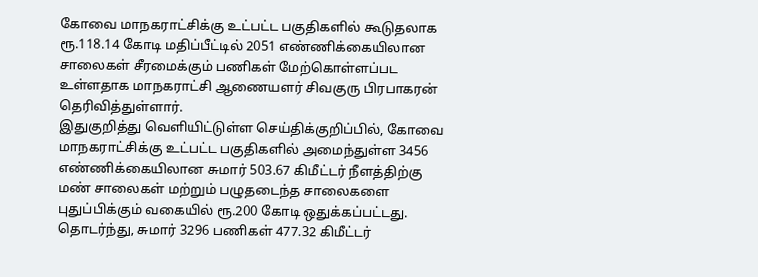கோவை மாநகராட்சிக்கு உட்பட்ட பகுதிகளில் கூடுதலாக ரூ.118.14 கோடி மதிப்பீட்டில் 2051 எண்ணிக்கையிலான சாலைகள் சீரமைக்கும் பணிகள் மேற்கொள்ளப்பட உள்ளதாக மாநகராட்சி ஆணையளர் சிவகுரு பிரபாகரன் தெரிவித்துள்ளார்.
இதுகுறித்து வெளியிட்டுள்ள செய்திக்குறிப்பில், கோவை மாநகராட்சிக்கு உட்பட்ட பகுதிகளில் அமைந்துள்ள 3456 எண்ணிக்கையிலான சுமார் 503.67 கிமீட்டர் நீளத்திற்கு மண் சாலைகள் மற்றும் பழுதடைந்த சாலைகளை புதுப்பிக்கும் வகையில் ரூ.200 கோடி ஒதுக்கப்பட்டது. தொடர்ந்து, சுமார் 3296 பணிகள் 477.32 கிமீட்டர்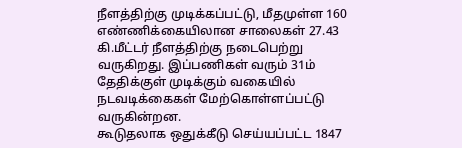நீளத்திற்கு முடிக்கப்பட்டு, மீதமுள்ள 160 எண்ணிக்கையிலான சாலைகள் 27.43 கி.மீட்டர் நீளத்திற்கு நடைபெற்று வருகிறது. இப்பணிகள் வரும் 31ம் தேதிக்குள் முடிக்கும் வகையில் நடவடிக்கைகள் மேற்கொள்ளப்பட்டு வருகின்றன.
கூடுதலாக ஒதுக்கீடு செய்யப்பட்ட 1847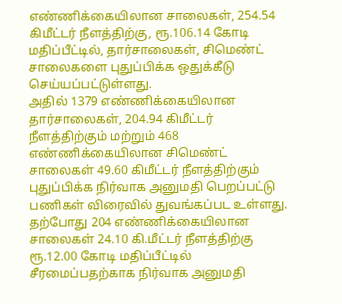எண்ணிக்கையிலான சாலைகள், 254.54 கிமீட்டர் நீளத்திற்கு, ரூ.106.14 கோடி மதிப்பீட்டில், தார்சாலைகள், சிமெண்ட் சாலைகளை புதுப்பிக்க ஒதுக்கீடு செய்யப்பட்டுள்ளது.
அதில் 1379 எண்ணிக்கையிலான தார்சாலைகள், 204.94 கிமீட்டர் நீளத்திற்கும் மற்றும் 468 எண்ணிக்கையிலான சிமெண்ட் சாலைகள் 49.60 கிமீட்டர் நீளத்திற்கும் புதுப்பிக்க நிர்வாக அனுமதி பெறப்பட்டு பணிகள் விரைவில் துவங்கப்பட உள்ளது.
தற்போது 204 எண்ணிக்கையிலான சாலைகள் 24.10 கி.மீட்டர் நீளத்திற்கு ரூ.12.00 கோடி மதிப்பீட்டில் சீரமைப்பதற்காக நிர்வாக அனுமதி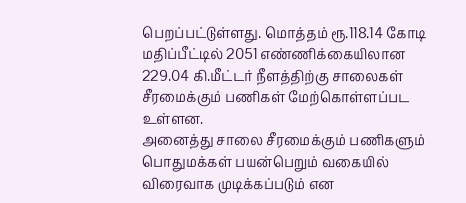பெறப்பட்டுள்ளது. மொத்தம் ரூ.118.14 கோடி மதிப்பீட்டில் 2051 எண்ணிக்கையிலான 229.04 கி.மீட்டர் நீளத்திற்கு சாலைகள் சீரமைக்கும் பணிகள் மேற்கொள்ளப்பட உள்ளன.
அனைத்து சாலை சீரமைக்கும் பணிகளும் பொதுமக்கள் பயன்பெறும் வகையில் விரைவாக முடிக்கப்படும் என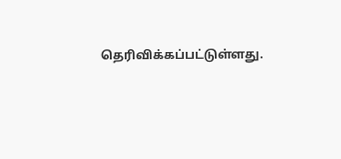தெரிவிக்கப்பட்டுள்ளது.